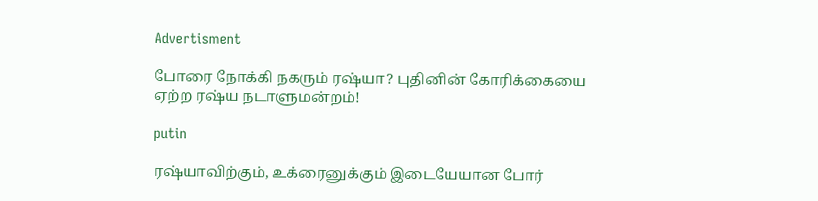Advertisment

போரை நோக்கி நகரும் ரஷ்யா? புதினின் கோரிக்கையை ஏற்ற ரஷ்ய நடாளுமன்றம்!

putin

ரஷ்யாவிற்கும், உக்ரைனுக்கும் இடையேயான போர்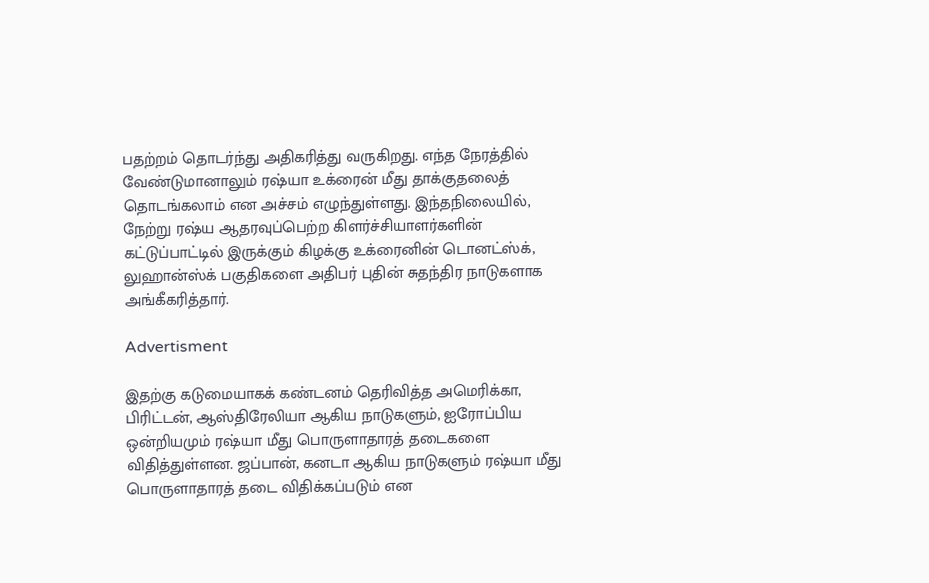பதற்றம் தொடர்ந்து அதிகரித்து வருகிறது. எந்த நேரத்தில் வேண்டுமானாலும் ரஷ்யா உக்ரைன் மீது தாக்குதலைத் தொடங்கலாம் என அச்சம் எழுந்துள்ளது. இந்தநிலையில், நேற்று ரஷ்ய ஆதரவுப்பெற்ற கிளர்ச்சியாளர்களின் கட்டுப்பாட்டில் இருக்கும் கிழக்கு உக்ரைனின் டொனட்ஸ்க், லுஹான்ஸ்க் பகுதிகளை அதிபர் புதின் சுதந்திர நாடுகளாக அங்கீகரித்தார்.

Advertisment

இதற்கு கடுமையாகக் கண்டனம் தெரிவித்த அமெரிக்கா, பிரிட்டன், ஆஸ்திரேலியா ஆகிய நாடுகளும், ஐரோப்பிய ஒன்றியமும் ரஷ்யா மீது பொருளாதாரத் தடைகளை விதித்துள்ளன. ஜப்பான், கனடா ஆகிய நாடுகளும் ரஷ்யா மீது பொருளாதாரத் தடை விதிக்கப்படும் என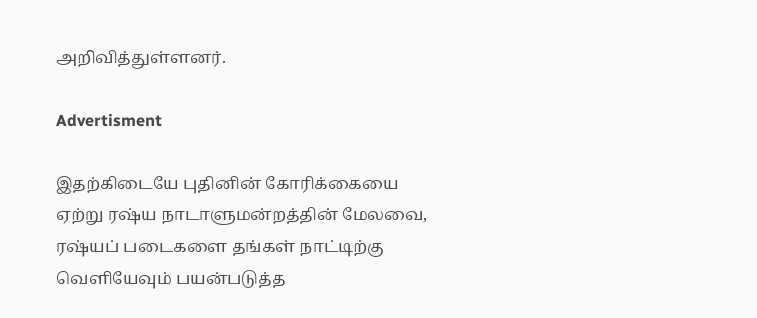அறிவித்துள்ளனர்.

Advertisment

இதற்கிடையே புதினின் கோரிக்கையை ஏற்று ரஷ்ய நாடாளுமன்றத்தின் மேலவை, ரஷ்யப் படைகளை தங்கள் நாட்டிற்கு வெளியேவும் பயன்படுத்த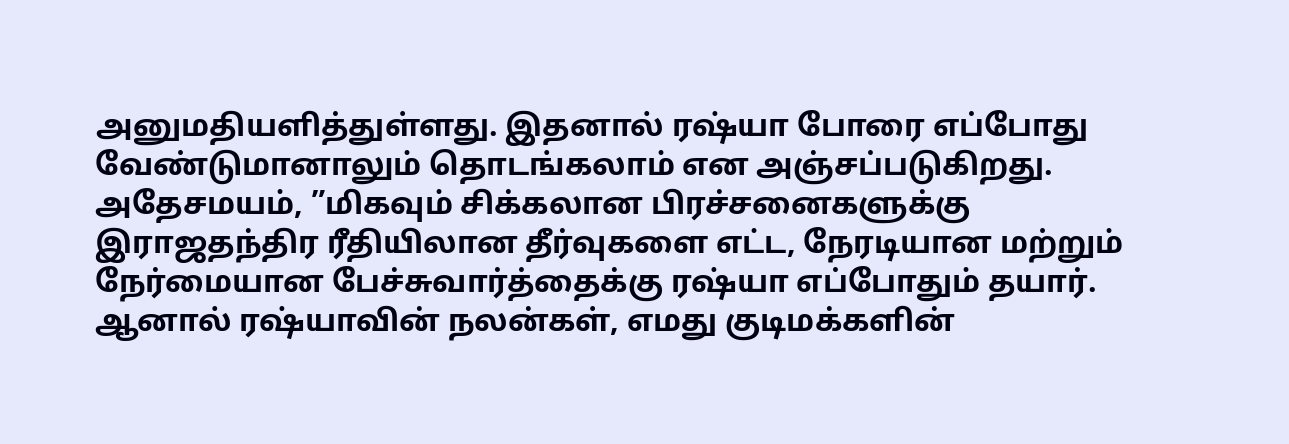அனுமதியளித்துள்ளது. இதனால் ரஷ்யா போரை எப்போது வேண்டுமானாலும் தொடங்கலாம் என அஞ்சப்படுகிறது. அதேசமயம், ”மிகவும் சிக்கலான பிரச்சனைகளுக்கு இராஜதந்திர ரீதியிலான தீர்வுகளை எட்ட, நேரடியான மற்றும் நேர்மையான பேச்சுவார்த்தைக்கு ரஷ்யா எப்போதும் தயார். ஆனால் ரஷ்யாவின் நலன்கள், எமது குடிமக்களின்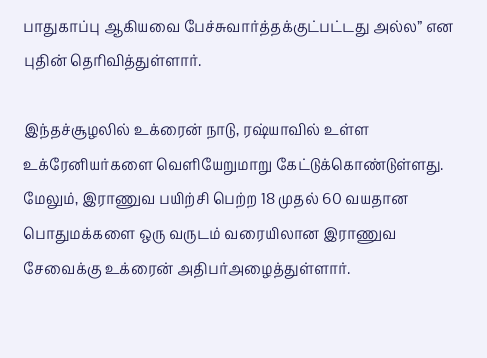பாதுகாப்பு ஆகியவை பேச்சுவார்த்தக்குட்பட்டது அல்ல” என புதின் தெரிவித்துள்ளார்.

இந்தச்சூழலில் உக்ரைன் நாடு, ரஷ்யாவில் உள்ள உக்ரேனியர்களை வெளியேறுமாறு கேட்டுக்கொண்டுள்ளது. மேலும், இராணுவ பயிற்சி பெற்ற 18 முதல் 60 வயதான பொதுமக்களை ஒரு வருடம் வரையிலான இராணுவ சேவைக்கு உக்ரைன் அதிபர்அழைத்துள்ளார்.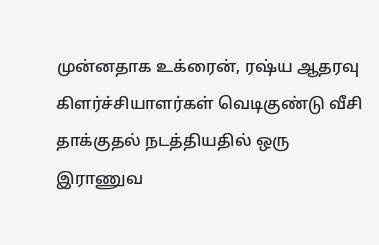முன்னதாக உக்ரைன், ரஷ்ய ஆதரவு கிளர்ச்சியாளர்கள் வெடிகுண்டு வீசி தாக்குதல் நடத்தியதில் ஒரு இராணுவ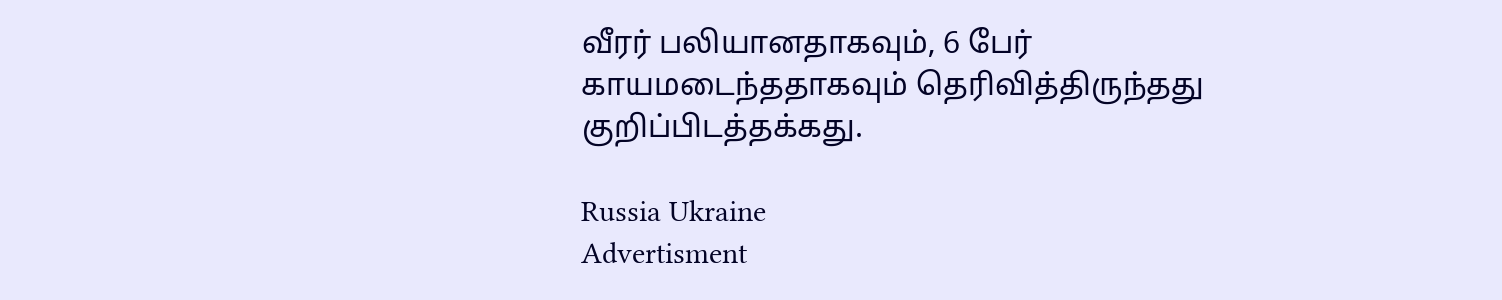வீரர் பலியானதாகவும், 6 பேர் காயமடைந்ததாகவும் தெரிவித்திருந்தது குறிப்பிடத்தக்கது.

Russia Ukraine
Advertisment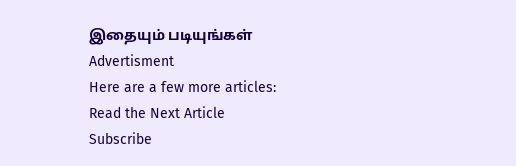இதையும் படியுங்கள்
Advertisment
Here are a few more articles:
Read the Next Article
Subscribe